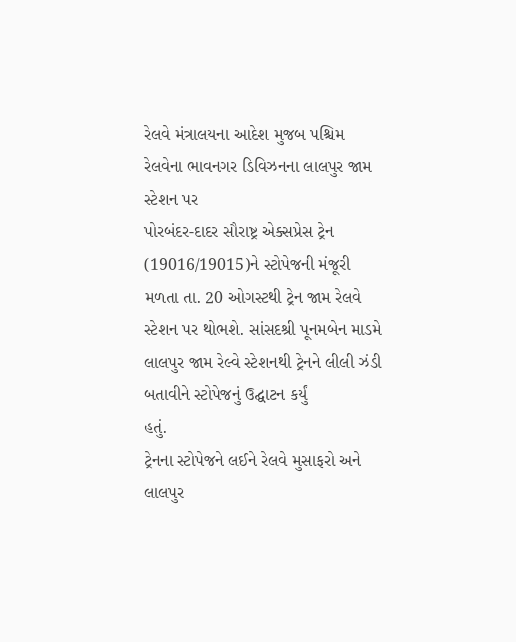રેલવે મંત્રાલયના આદેશ મુજબ પશ્ચિમ રેલવેના ભાવનગર ડિવિઝનના લાલપુર જામ સ્ટેશન પર
પોરબંદર-દાદર સૌરાષ્ટ્ર એક્સપ્રેસ ટ્રેન (19016/19015)ને સ્ટોપેજની મંજૂરી મળતા તા. 20 ઓગસ્ટથી ટ્રેન જામ રેલવે
સ્ટેશન પર થોભશે. સાંસદશ્રી પૂનમબેન માડમે લાલપુર જામ રેલ્વે સ્ટેશનથી ટ્રેનને લીલી ઝંડી બતાવીને સ્ટોપેજનું ઉદ્ઘાટન કર્યું
હતું.
ટ્રેનના સ્ટોપેજને લઈને રેલવે મુસાફરો અને લાલપુર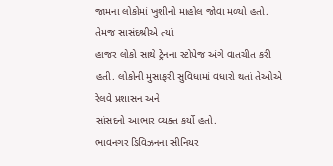જામના લોકોમાં ખુશીનો માહોલ જોવા મળ્યો હતો. તેમજ સાસંદશ્રીએ ત્યાં
હાજર લોકો સાથે ટ્રેનના સ્ટોપેજ અંગે વાતચીત કરી હતી. લોકોની મુસાફરી સુવિધામાં વધારો થતાં તેઓએ રેલવે પ્રશાસન અને
સાંસદનો આભાર વ્યક્ત કર્યો હતો.
ભાવનગર ડિવિઝનના સીનિયર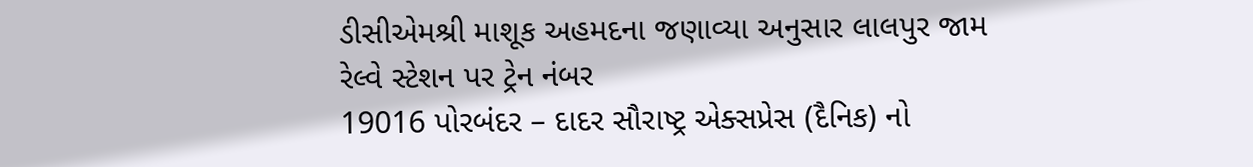ડીસીએમશ્રી માશૂક અહમદના જણાવ્યા અનુસાર લાલપુર જામ રેલ્વે સ્ટેશન પર ટ્રેન નંબર
19016 પોરબંદર – દાદર સૌરાષ્ટ્ર એક્સપ્રેસ (દૈનિક) નો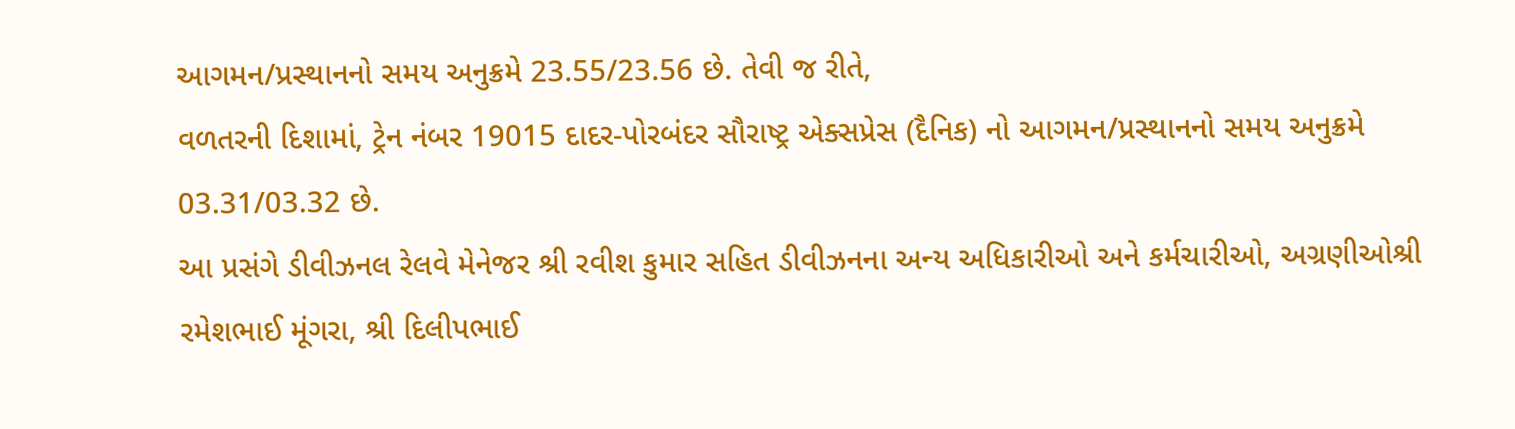આગમન/પ્રસ્થાનનો સમય અનુક્રમે 23.55/23.56 છે. તેવી જ રીતે,
વળતરની દિશામાં, ટ્રેન નંબર 19015 દાદર-પોરબંદર સૌરાષ્ટ્ર એક્સપ્રેસ (દૈનિક) નો આગમન/પ્રસ્થાનનો સમય અનુક્રમે
03.31/03.32 છે.
આ પ્રસંગે ડીવીઝનલ રેલવે મેનેજર શ્રી રવીશ કુમાર સહિત ડીવીઝનના અન્ય અધિકારીઓ અને કર્મચારીઓ, અગ્રણીઓશ્રી
રમેશભાઈ મૂંગરા, શ્રી દિલીપભાઈ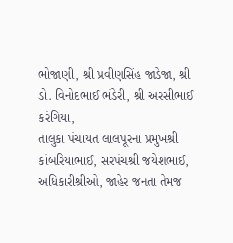ભોજાણી, શ્રી પ્રવીણસિંહ જાડેજા, શ્રી ડો. વિનોદભાઈ ભંડેરી, શ્રી અરસીભાઈ કરંગિયા,
તાલુકા પંચાયત લાલપૂરના પ્રમુખશ્રી કાંબરિયાભાઈ, સરપંચશ્રી જયેશભાઈ, અધિકારીશ્રીઓ, જાહેર જનતા તેમજ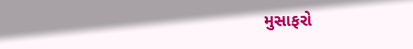મુસાફરો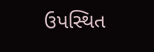ઉપસ્થિત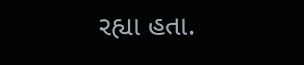રહ્યા હતા.